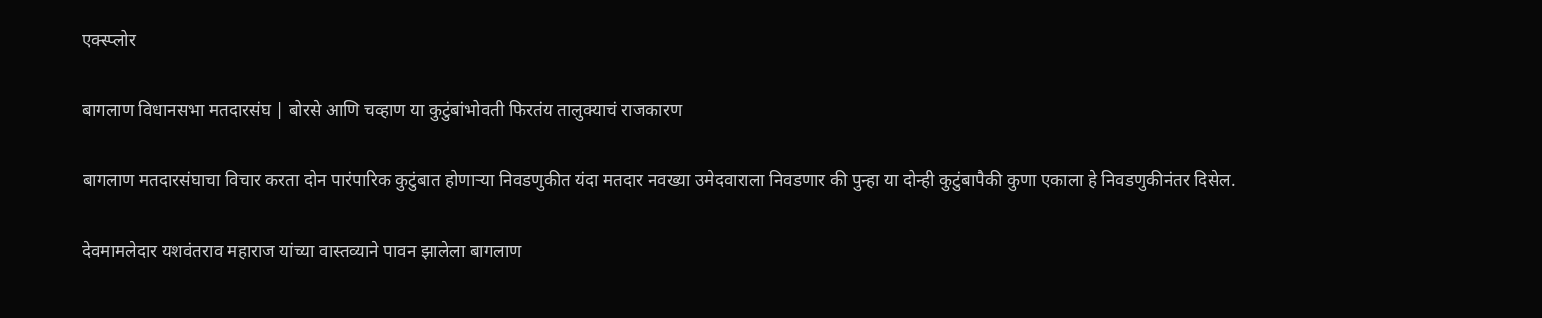एक्स्प्लोर

बागलाण विधानसभा मतदारसंघ | बोरसे आणि चव्हाण या कुटुंबांभोवती फिरतंय तालुक्याचं राजकारण

बागलाण मतदारसंघाचा विचार करता दोन पारंपारिक कुटुंबात होणाऱ्या निवडणुकीत यंदा मतदार नवख्या उमेदवाराला निवडणार की पुन्हा या दोन्ही कुटुंबापैकी कुणा एकाला हे निवडणुकीनंतर दिसेल.

देवमामलेदार यशवंतराव महाराज यांच्या वास्तव्याने पावन झालेला बागलाण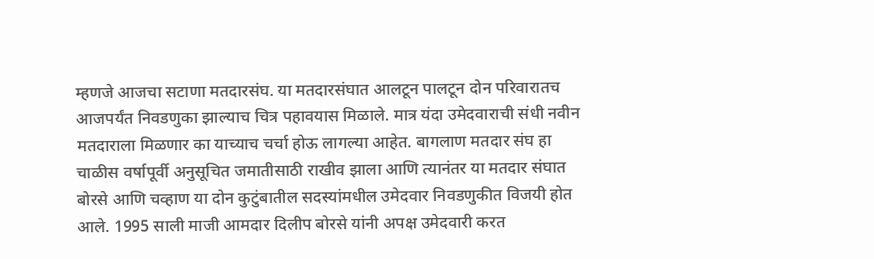म्हणजे आजचा सटाणा मतदारसंघ. या मतदारसंघात आलटून पालटून दोन परिवारातच आजपर्यंत निवडणुका झाल्याच चित्र पहावयास मिळाले. मात्र यंदा उमेदवाराची संधी नवीन मतदाराला मिळणार का याच्याच चर्चा होऊ लागल्या आहेत. बागलाण मतदार संघ हा चाळीस वर्षापूर्वी अनुसूचित जमातीसाठी राखीव झाला आणि त्यानंतर या मतदार संघात बोरसे आणि चव्हाण या दोन कुटुंबातील सदस्यांमधील उमेदवार निवडणुकीत विजयी होत आले. 1995 साली माजी आमदार दिलीप बोरसे यांनी अपक्ष उमेदवारी करत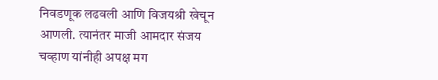निवडणूक लढवली आणि विजयश्री खेचून आणली. त्यानंतर माजी आमदार संजय चव्हाण यांनीही अपक्ष मग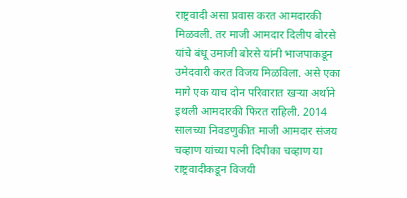राष्ट्रवादी असा प्रवास करत आमदारकी मिळवली. तर माजी आमदार दिलीप बोरसे यांचे बंधू उमाजी बोरसे यांनी भाजपाकडून उमेदवारी करत विजय मिळविला. असे एका मागे एक याच दोन परिवारात खऱ्या अर्थाने इथली आमदारकी फिरत राहिली. 2014 सालच्या निवडणुकीत माजी आमदार संजय चव्हाण यांच्या पत्नी दिपीका चव्हाण या राष्ट्रवादीकडून विजयी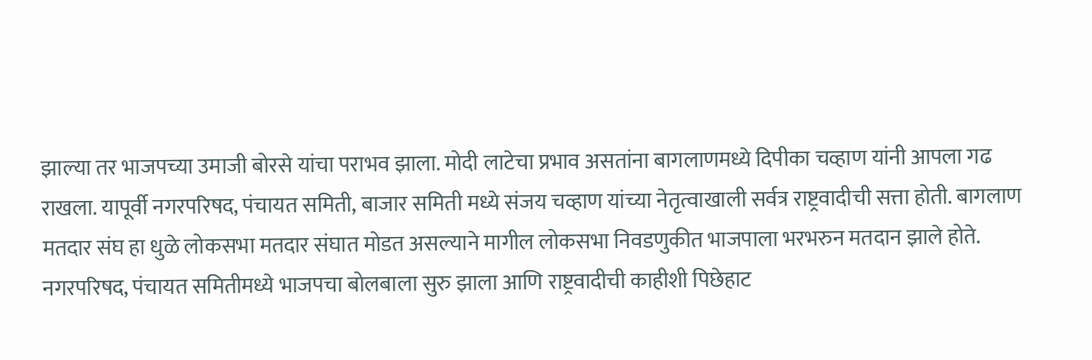झाल्या तर भाजपच्या उमाजी बोरसे यांचा पराभव झाला. मोदी लाटेचा प्रभाव असतांना बागलाणमध्ये दिपीका चव्हाण यांनी आपला गढ राखला. यापूर्वी नगरपरिषद, पंचायत समिती, बाजार समिती मध्ये संजय चव्हाण यांच्या नेतृत्वाखाली सर्वत्र राष्ट्रवादीची सत्ता होती. बागलाण मतदार संघ हा धुळे लोकसभा मतदार संघात मोडत असल्याने मागील लोकसभा निवडणुकीत भाजपाला भरभरुन मतदान झाले होते. नगरपरिषद, पंचायत समितीमध्ये भाजपचा बोलबाला सुरु झाला आणि राष्ट्रवादीची काहीशी पिछेहाट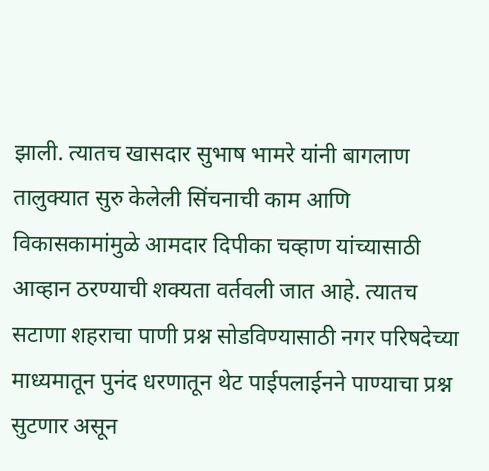झाली. त्यातच खासदार सुभाष भामरे यांनी बागलाण तालुक्यात सुरु केलेली सिंचनाची काम आणि विकासकामांमुळे आमदार दिपीका चव्हाण यांच्यासाठी आव्हान ठरण्याची शक्यता वर्तवली जात आहे. त्यातच सटाणा शहराचा पाणी प्रश्न सोडविण्यासाठी नगर परिषदेच्या माध्यमातून पुनंद धरणातून थेट पाईपलाईनने पाण्याचा प्रश्न सुटणार असून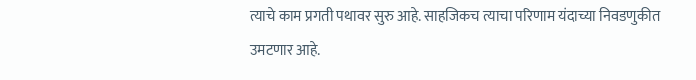त्याचे काम प्रगती पथावर सुरु आहे. साहजिकच त्याचा परिणाम यंदाच्या निवडणुकीत उमटणार आहे.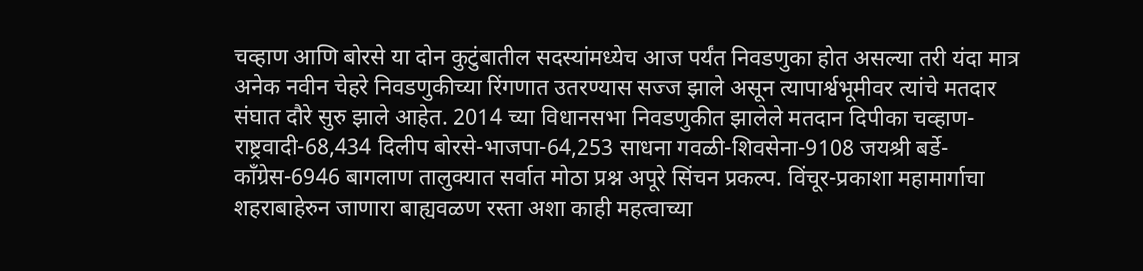चव्हाण आणि बोरसे या दोन कुटुंबातील सदस्यांमध्येच आज पर्यंत निवडणुका होत असल्या तरी यंदा मात्र अनेक नवीन चेहरे निवडणुकीच्या रिंगणात उतरण्यास सज्ज झाले असून त्यापार्श्वभूमीवर त्यांचे मतदार संघात दौरे सुरु झाले आहेत. 2014 च्या विधानसभा निवडणुकीत झालेले मतदान दिपीका चव्हाण-राष्ट्रवादी-68,434 दिलीप बोरसे-भाजपा-64,253 साधना गवळी-शिवसेना-9108 जयश्री बर्डे-कॉंग्रेस-6946 बागलाण तालुक्यात सर्वात मोठा प्रश्न अपूरे सिंचन प्रकल्प. विंचूर-प्रकाशा महामार्गाचा शहराबाहेरुन जाणारा बाह्यवळण रस्ता अशा काही महत्वाच्या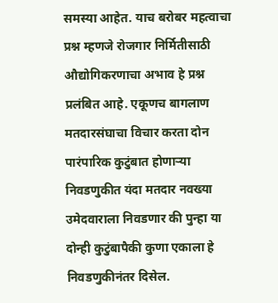समस्या आहेत. याच बरोबर महत्वाचा प्रश्न म्हणजे रोजगार निर्मितीसाठी औद्योगिकरणाचा अभाव हे प्रश्न प्रलंबित आहे. एकूणच बागलाण मतदारसंघाचा विचार करता दोन पारंपारिक कुटुंबात होणाऱ्या निवडणुकीत यंदा मतदार नवख्या उमेदवाराला निवडणार की पुन्हा या दोन्ही कुटुंबापैकी कुणा एकाला हे निवडणुकीनंतर दिसेल.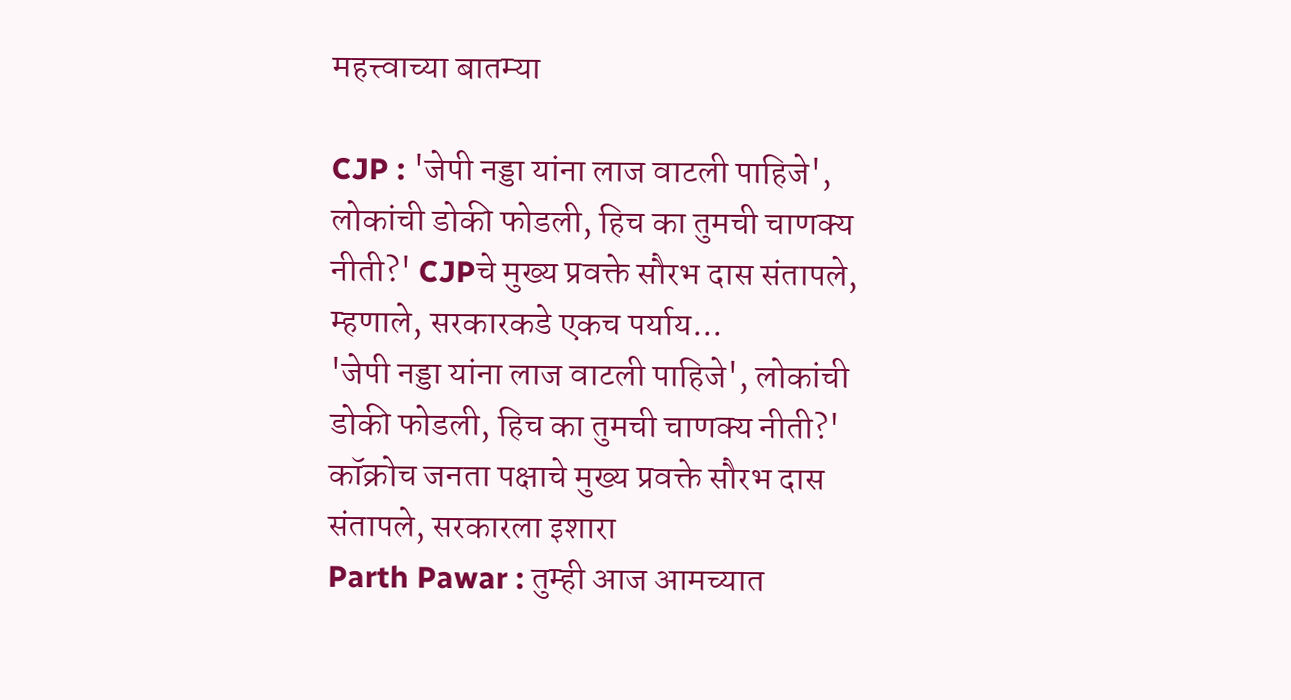महत्त्वाच्या बातम्या

CJP : 'जेपी नड्डा यांना लाज वाटली पाहिजे', लोकांची डोकी फोडली, हिच का तुमची चाणक्य नीती?' CJPचे मुख्य प्रवक्ते सौरभ दास संतापले, म्हणाले, सरकारकडे एकच पर्याय...
'जेपी नड्डा यांना लाज वाटली पाहिजे', लोकांची डोकी फोडली, हिच का तुमची चाणक्य नीती?' कॉक्रोच जनता पक्षाचे मुख्य प्रवक्ते सौरभ दास संतापले, सरकारला इशारा
Parth Pawar : तुम्ही आज आमच्यात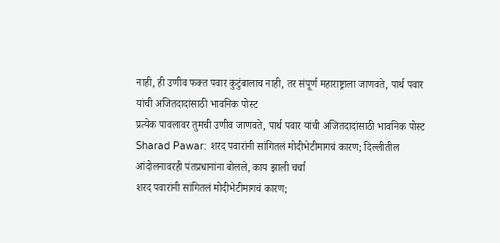नाही, ही उणीव फक्त पवार कुटुंबालाच नाही, तर संपूर्ण महाराष्ट्राला जाणवते, पार्थ पवार यांची अजितदादांसाठी भावनिक पोस्ट
प्रत्येक पावलावर तुमची उणीव जाणवते, पार्थ पवार यांची अजितदादांसाठी भावनिक पोस्ट
Sharad Pawar: शरद पवारांनी सांगितलं मोदीभेटीमागचं कारण; दिल्लीतील आंदोलनावरही पंतप्रधानांना बोलले, काय झाली चर्चा
शरद पवारांनी सांगितलं मोदीभेटीमागचं कारण;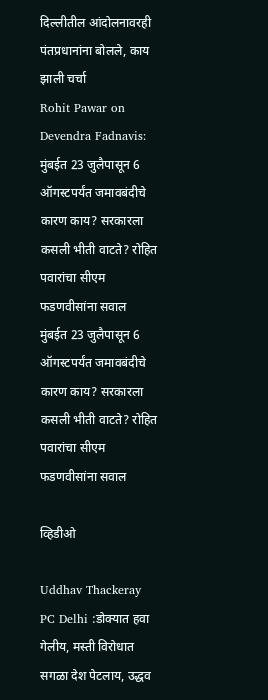दिल्लीतील आंदोलनावरही पंतप्रधानांना बोलले, काय झाली चर्चा
Rohit Pawar on Devendra Fadnavis: मुंबईत 23 जुलैपासून 6 ऑगस्टपर्यंत जमावबंदीचे कारण काय? सरकारला कसली भीती वाटते? रोहित पवारांचा सीएम फडणवीसांना सवाल
मुंबईत 23 जुलैपासून 6 ऑगस्टपर्यंत जमावबंदीचे कारण काय? सरकारला कसली भीती वाटते? रोहित पवारांचा सीएम फडणवीसांना सवाल

व्हिडीओ

Uddhav Thackeray PC Delhi :डोक्यात हवा गेलीय, मस्ती विरोधात सगळा देश पेटलाय, उद्धव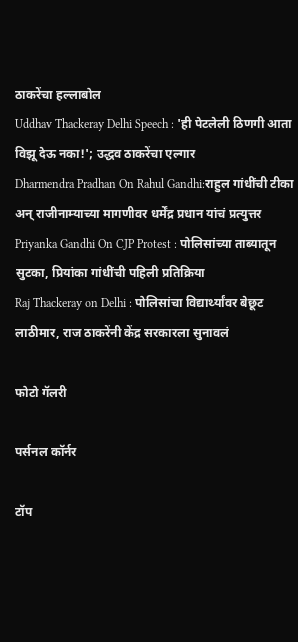ठाकरेंचा हल्लाबोल
Uddhav Thackeray Delhi Speech : 'ही पेटलेली ठिणगी आता विझू देऊ नका!'; उद्धव ठाकरेंचा एल्गार
Dharmendra Pradhan On Rahul Gandhi:राहुल गांधींची टीका अन् राजीनाम्याच्या मागणीवर धर्मेंद्र प्रधान यांचं प्रत्युत्तर
Priyanka Gandhi On CJP Protest : पोलिसांच्या ताब्यातून सुटका, प्रियांका गांधींची पहिली प्रतिक्रिया
Raj Thackeray on Delhi : पोलिसांचा विद्यार्थ्यांवर बेछूट लाठीमार, राज ठाकरेंनी केंद्र सरकारला सुनावलं

फोटो गॅलरी

पर्सनल कॉर्नर

टॉप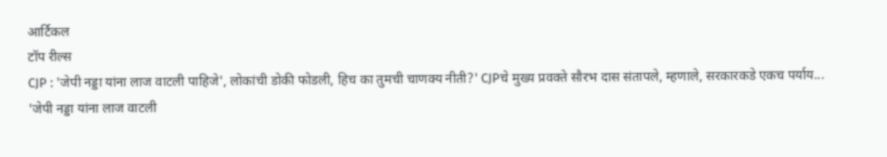आर्टिकल
टॉप रील्स
CJP : 'जेपी नड्डा यांना लाज वाटली पाहिजे', लोकांची डोकी फोडली, हिच का तुमची चाणक्य नीती?' CJPचे मुख्य प्रवक्ते सौरभ दास संतापले, म्हणाले, सरकारकडे एकच पर्याय...
'जेपी नड्डा यांना लाज वाटली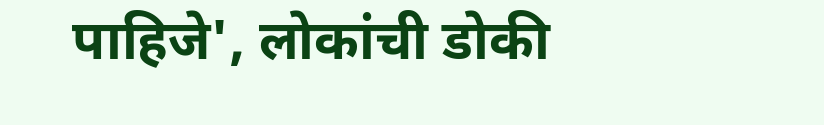पाहिजे', लोकांची डोकी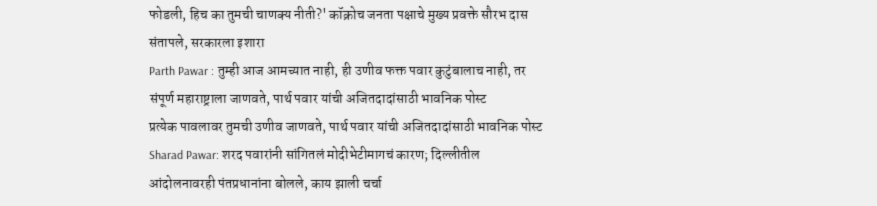फोडली, हिच का तुमची चाणक्य नीती?' कॉक्रोच जनता पक्षाचे मुख्य प्रवक्ते सौरभ दास संतापले, सरकारला इशारा
Parth Pawar : तुम्ही आज आमच्यात नाही, ही उणीव फक्त पवार कुटुंबालाच नाही, तर संपूर्ण महाराष्ट्राला जाणवते, पार्थ पवार यांची अजितदादांसाठी भावनिक पोस्ट
प्रत्येक पावलावर तुमची उणीव जाणवते, पार्थ पवार यांची अजितदादांसाठी भावनिक पोस्ट
Sharad Pawar: शरद पवारांनी सांगितलं मोदीभेटीमागचं कारण; दिल्लीतील आंदोलनावरही पंतप्रधानांना बोलले, काय झाली चर्चा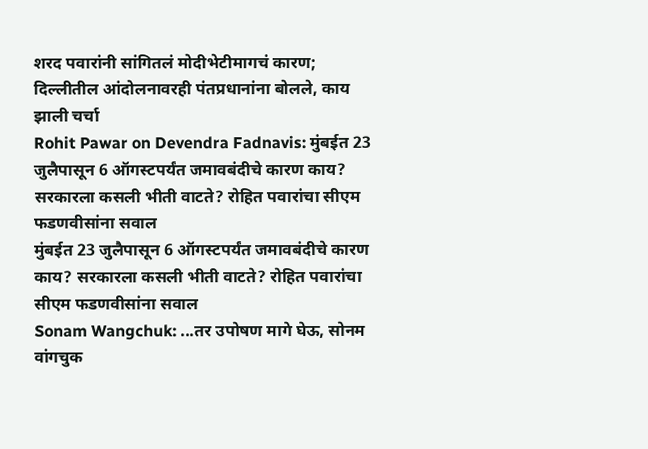शरद पवारांनी सांगितलं मोदीभेटीमागचं कारण; दिल्लीतील आंदोलनावरही पंतप्रधानांना बोलले, काय झाली चर्चा
Rohit Pawar on Devendra Fadnavis: मुंबईत 23 जुलैपासून 6 ऑगस्टपर्यंत जमावबंदीचे कारण काय? सरकारला कसली भीती वाटते? रोहित पवारांचा सीएम फडणवीसांना सवाल
मुंबईत 23 जुलैपासून 6 ऑगस्टपर्यंत जमावबंदीचे कारण काय? सरकारला कसली भीती वाटते? रोहित पवारांचा सीएम फडणवीसांना सवाल
Sonam Wangchuk: ...तर उपोषण मागे घेऊ, सोनम वांगचुक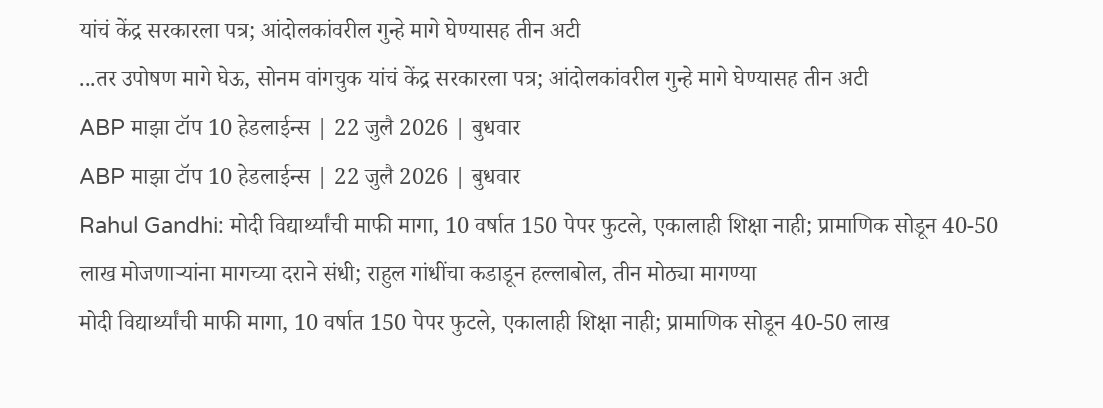यांचं केंद्र सरकारला पत्र; आंदोलकांवरील गुन्हे मागे घेण्यासह तीन अटी
...तर उपोषण मागे घेऊ, सोनम वांगचुक यांचं केंद्र सरकारला पत्र; आंदोलकांवरील गुन्हे मागे घेण्यासह तीन अटी
ABP माझा टॉप 10 हेडलाईन्स | 22 जुलै 2026 | बुधवार
ABP माझा टॉप 10 हेडलाईन्स | 22 जुलै 2026 | बुधवार
Rahul Gandhi: मोदी विद्यार्थ्यांची माफी मागा, 10 वर्षात 150 पेपर फुटले, एकालाही शिक्षा नाही; प्रामाणिक सोडून 40-50 लाख मोजणाऱ्यांना मागच्या दराने संधी; राहुल गांधींचा कडाडून हल्लाबोल, तीन मोठ्या मागण्या
मोदी विद्यार्थ्यांची माफी मागा, 10 वर्षात 150 पेपर फुटले, एकालाही शिक्षा नाही; प्रामाणिक सोडून 40-50 लाख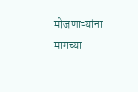मोजणाऱ्यांना मागच्या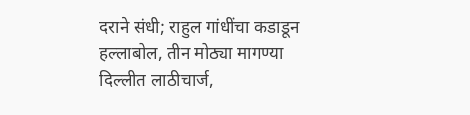दराने संधी; राहुल गांधींचा कडाडून हल्लाबोल, तीन मोठ्या मागण्या
दिल्लीत लाठीचार्ज,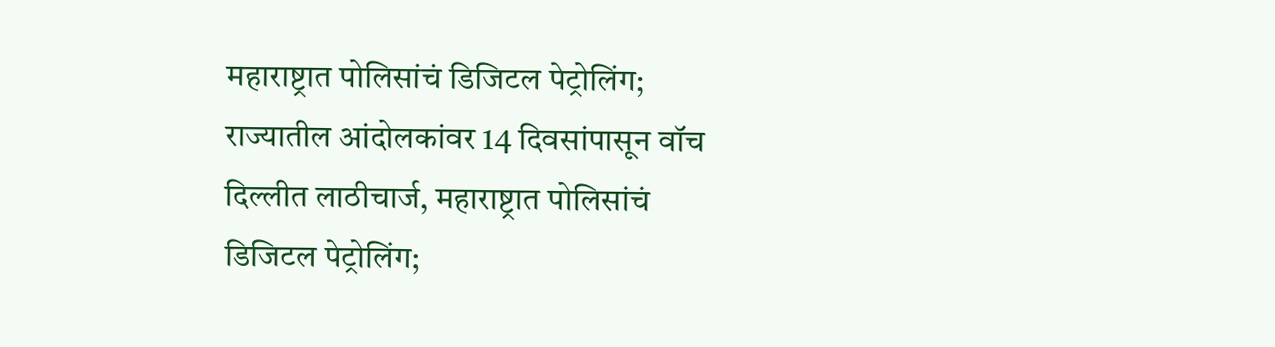महाराष्ट्रात पोलिसांचं डिजिटल पेट्रोलिंग; राज्यातील आंदोलकांवर 14 दिवसांपासून वॉच
दिल्लीत लाठीचार्ज, महाराष्ट्रात पोलिसांचं डिजिटल पेट्रोलिंग;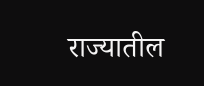राज्यातील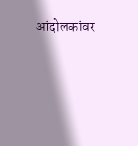आंदोलकांवर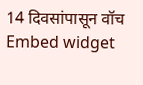14 दिवसांपासून वॉच
Embed widget